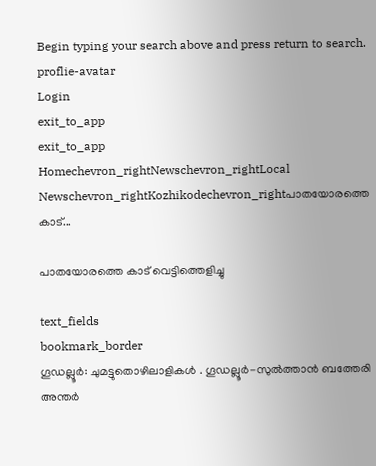Begin typing your search above and press return to search.
proflie-avatar
Login
exit_to_app
exit_to_app
Homechevron_rightNewschevron_rightLocal Newschevron_rightKozhikodechevron_rightപാതയോരത്തെ കാട്...

പാതയോരത്തെ കാട് വെട്ടിത്തെളിച്ചു

text_fields
bookmark_border
ഗൂഡല്ലൂർ: ചുമട്ടുതൊഴിലാളികൾ . ഗൂഡല്ലൂർ-സുൽത്താൻ ബത്തേരി അന്തർ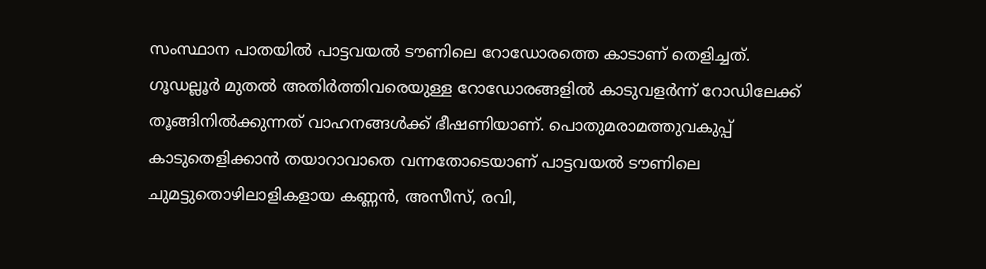സംസ്ഥാന പാതയിൽ പാട്ടവയൽ ടൗണിലെ റോഡോരത്തെ കാടാണ് തെളിച്ചത്. ഗൂഡല്ലൂർ മുതൽ അതിർത്തിവരെയുള്ള റോഡോരങ്ങളിൽ കാടുവളർന്ന് റോഡിലേക്ക് തൂങ്ങിനിൽക്കുന്നത് വാഹനങ്ങൾക്ക് ഭീഷണിയാണ്. പൊതുമരാമത്തുവകുപ്പ് കാടുതെളിക്കാൻ തയാറാവാതെ വന്നതോടെയാണ് പാട്ടവയൽ ടൗണിലെ ചുമട്ടുതൊഴിലാളികളായ കണ്ണൻ, അസീസ്, രവി,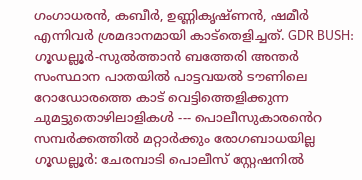ഗംഗാധരൻ, കബീർ, ഉണ്ണികൃഷ്ണൻ, ഷമീർ എന്നിവർ ശ്രമദാനമായി കാട്തെളിച്ചത്. GDR BUSH: ഗൂഡല്ലൂർ-സുൽത്താൻ ബത്തേരി അന്തർ സംസ്ഥാന പാതയിൽ പാട്ടവയൽ ടൗണിലെ റോഡോരത്തെ കാട് വെട്ടിത്തെളിക്കുന്ന ചുമട്ടുതൊഴിലാളികൾ --- പൊലീസുകാരൻെറ സമ്പർക്കത്തിൽ മറ്റാർക്കും രോഗബാധയില്ല ഗൂഡല്ലൂർ: ചേരമ്പാടി പൊലീസ് സ്റ്റേഷനിൽ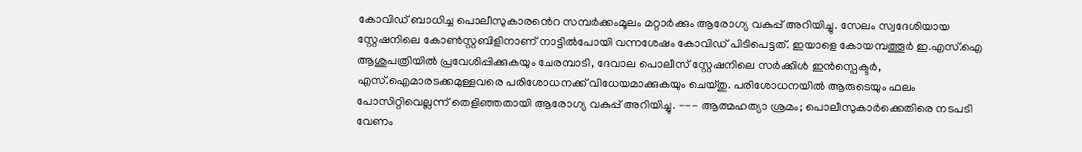കോവിഡ് ബാധിച്ച പൊലീസുകാരൻെറ സമ്പർക്കംമൂലം മറ്റാർക്കും ആരോഗ്യ വകുപ്പ് അറിയിച്ചു. സേലം സ്വദേശിയായ സ്റ്റേഷനിലെ കോൺസ്റ്റബിളിനാണ് നാട്ടിൽപോയി വന്നശേഷം കോവിഡ് പിടിപെട്ടത്. ഇയാളെ കോയമ്പത്തൂർ ഇ.എസ്.ഐ ആശുപത്രിയിൽ പ്രവേശിപ്പിക്കുകയും ചേരമ്പാടി, ദേവാല പൊലീസ് സ്റ്റേഷനിലെ സർക്കിൾ ഇൻസ്പെക്ടർ, എസ്.ഐമാരടക്കമുള്ളവരെ പരിശോധനക്ക് വിധേയമാക്കുകയും ചെയ്തു. പരിശോധനയിൽ ആരുടെയും ഫലം പോസിറ്റിവെല്ലന്ന് തെളിഞ്ഞതായി ആരോഗ്യ വകുപ്പ് അറിയിച്ചു. --- ആത്മഹത്യാ ശ്രമം; പൊലീസുകാർക്കെതിരെ നടപടി വേണം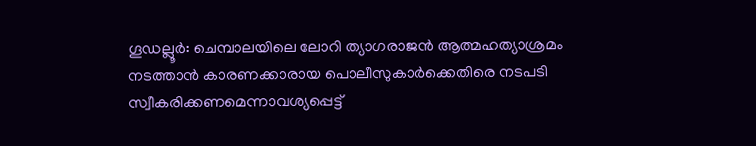ഗൂഡല്ലൂർ: ചെമ്പാലയിലെ ലോറി ത്യാഗരാജൻ ആത്മഹത്യാശ്രമം നടത്താൻ കാരണക്കാരായ പൊലീസുകാർക്കെതിരെ നടപടി സ്വീകരിക്കണമെന്നാവശ്യപ്പെട്ട്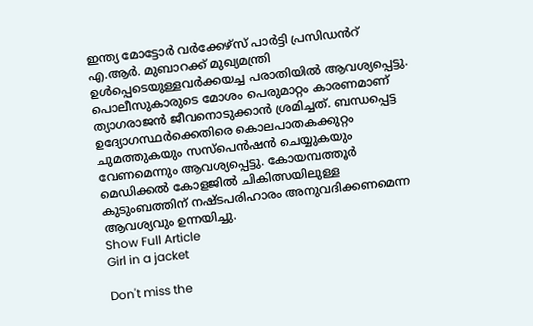ഇന്ത്യ മോട്ടോർ വർക്കേഴ്സ് പാർട്ടി പ്രസിഡൻറ് എ.ആർ. മുബാറക്ക് മുഖ്യമന്ത്രി ഉൾപ്പെടെയുള്ളവർക്കയച്ച പരാതിയിൽ ആവശ്യപ്പെട്ടു. പൊലീസുകാരുടെ മോശം പെരുമാറ്റം കാരണമാണ് ത്യാഗരാജൻ ജീവനൊടുക്കാൻ ശ്രമിച്ചത്. ബന്ധപ്പെട്ട ഉദ്യോഗസ്ഥർക്കെതിരെ കൊലപാതകക്കുറ്റം ചുമത്തുകയും സസ്പെൻഷൻ ചെയ്യുകയും വേണമെന്നും ആവശ്യപ്പെട്ടു. കോയമ്പത്തൂർ മെഡിക്കൽ കോളജിൽ ചികിത്സയിലുള്ള കുടുംബത്തിന് നഷ്ടപരിഹാരം അനുവദിക്കണമെന്ന ആവശ്യവും ഉന്നയിച്ചു.
Show Full Article
Girl in a jacket

Don't miss the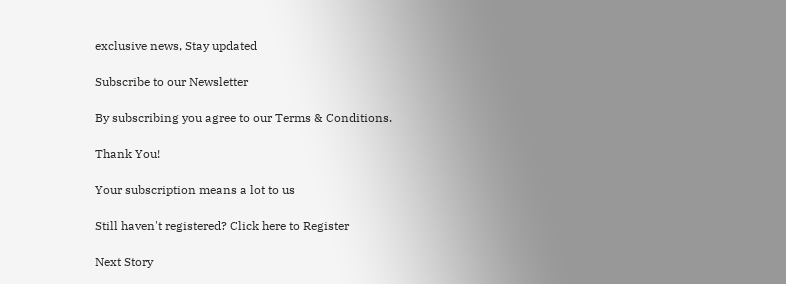exclusive news, Stay updated

Subscribe to our Newsletter

By subscribing you agree to our Terms & Conditions.

Thank You!

Your subscription means a lot to us

Still haven't registered? Click here to Register

Next Story